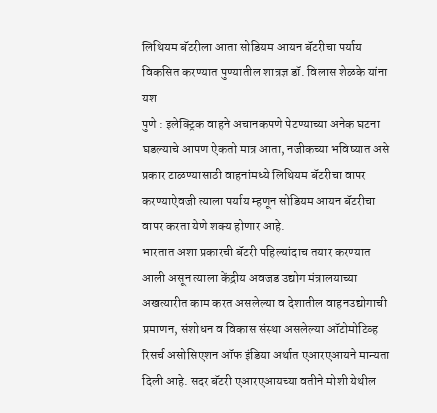लिथियम बॅटरीला आता सोडियम आयन बॅटरीचा पर्याय विकसित करण्यात पुण्यातील शात्रज्ञ डॉ. विलास शेळके यांना यश
पुणे : इलेक्ट्रिक वाहने अचानकपणे पेटण्याच्या अनेक घटना घडल्याचे आपण ऐकतो मात्र आता, नजीकच्या भविष्यात असे प्रकार टाळण्यासाठी वाहनांमध्ये लिथियम बॅटरीचा वापर करण्याऐवजी त्याला पर्याय म्हणून सोडियम आयन बॅटरीचा वापर करता येणे शक्य होणार आहे.
भारतात अशा प्रकारची बॅटरी पहिल्यांदाच तयार करण्यात आली असून त्याला केंद्रीय अवजड उद्योग मंत्रालयाच्या अखत्यारीत काम करत असलेल्या व देशातील वाहनउद्योगाची प्रमाणन, संशोधन व विकास संस्था असलेल्या ऑटोमोटिव्ह रिसर्च असोसिएशन ऑफ इंडिया अर्थात एआरएआयने मान्यता दिली आहे. सदर बॅटरी एआरएआयच्या वतीने मोशी येथील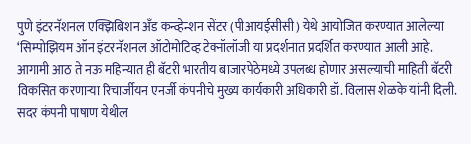पुणे इंटरनॅशनल एक्झिबिशन अँड कन्व्हेन्शन सेंटर (पीआयईसीसी) येथे आयोजित करण्यात आलेल्या ‘सिम्पोझियम ऑन इंटरनॅशनल ऑटोमोटिव्ह टेक्नॉलॉजी या प्रदर्शनात प्रदर्शित करण्यात आली आहे.
आगामी आठ ते नऊ महिन्यात ही बॅटरी भारतीय बाजारपेठेमध्ये उपलब्ध होणार असल्याची माहिती बॅटरी विकसित करणाऱ्या रिचार्जीयन एनर्जी कंपनीचे मुख्य कार्यकारी अधिकारी डॉ. विलास शेळके यांनी दिली. सदर कंपनी पाषाण येथील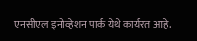एनसीएल इनोव्हेशन पार्क येथे कार्यरत आहे.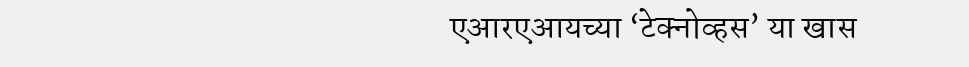एआरएआयच्या ‘टेक्नोव्हस’ या खास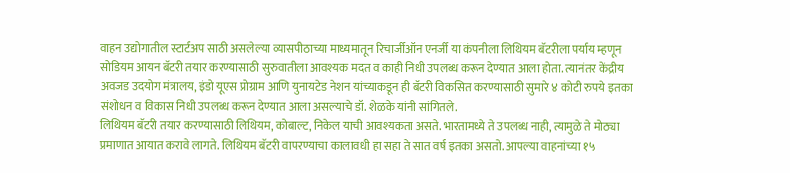वाहन उद्योगातील स्टार्टअप साठी असलेल्या व्यासपीठाच्या माध्यमातून रिचार्जीऑन एनर्जी या कंपनीला लिथियम बॅटरीला पर्याय म्हणून सोडियम आयन बॅटरी तयार करण्यासाठी सुरुवातीला आवश्यक मदत व काही निधी उपलब्ध करून देण्यात आला होता. त्यानंतर केंद्रीय अवजड उदयोग मंत्रालय, इंडो यूएस प्रोग्राम आणि युनायटेड नेशन यांच्याकडून ही बॅटरी विकसित करण्यासाठी सुमारे ४ कोटी रुपये इतका संशोधन व विकास निधी उपलब्ध करून देण्यात आला असल्याचे डॉ. शेळके यांनी सांगितले.
लिथियम बॅटरी तयार करण्यासाठी लिथियम, कोबाल्ट, निकेल याची आवश्यकता असते. भारतामध्ये ते उपलब्ध नाही, त्यामुळे ते मोठ्या प्रमाणात आयात करावे लागते. लिथियम बॅटरी वापरण्याचा कालावधी हा सहा ते सात वर्ष इतका असतो. आपल्या वाहनांच्या १५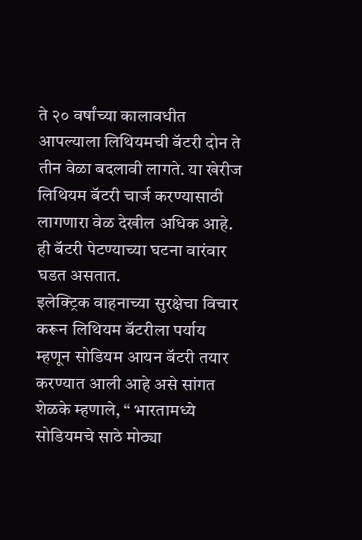ते २० वर्षांच्या कालावधीत आपल्याला लिथियमची बॅटरी दोन ते तीन वेळा बदलावी लागते. या खेरीज लिथियम बॅटरी चार्ज करण्यासाठी लागणारा वेळ देखील अधिक आहे. ही बॅटरी पेटण्याच्या घटना वारंवार घडत असतात.
इलेक्ट्रिक वाहनाच्या सुरक्षेचा विचार करून लिथियम बॅटरीला पर्याय म्हणून सोडियम आयन बॅटरी तयार करण्यात आली आहे असे सांगत शेळके म्हणाले, “ भारतामध्ये सोडियमचे साठे मोठ्या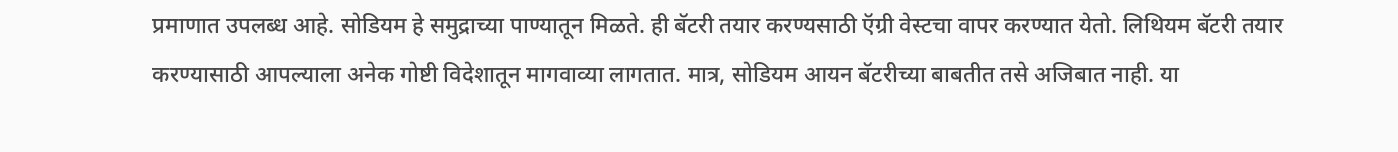प्रमाणात उपलब्ध आहे. सोडियम हे समुद्राच्या पाण्यातून मिळते. ही बॅटरी तयार करण्यसाठी ऍग्री वेस्टचा वापर करण्यात येतो. लिथियम बॅटरी तयार करण्यासाठी आपल्याला अनेक गोष्टी विदेशातून मागवाव्या लागतात. मात्र, सोडियम आयन बॅटरीच्या बाबतीत तसे अजिबात नाही. या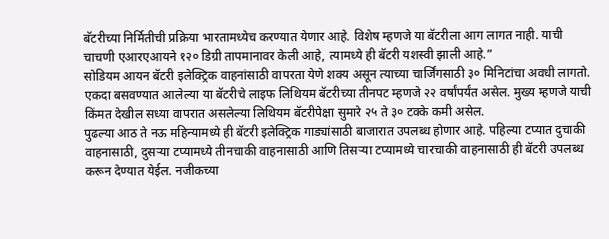बॅटरीच्या निर्मितीची प्रक्रिया भारतामध्येच करण्यात येणार आहे. विशेष म्हणजे या बॅटरीला आग लागत नाही. याची चाचणी एआरएआयने १२० डिग्री तापमानावर केली आहे, त्यामध्ये ही बॅटरी यशस्वी झाली आहे.”
सोडियम आयन बॅटरी इलेक्ट्रिक वाहनांसाठी वापरता येणे शक्य असून त्याच्या चार्जिंगसाठी ३० मिनिटांचा अवधी लागतो. एकदा बसवण्यात आलेल्या या बॅटरीचे लाइफ लिथियम बॅटरीच्या तीनपट म्हणजे २२ वर्षांपर्यंत असेल. मुख्य म्हणजे याची किंमत देखील सध्या वापरात असलेल्या लिथियम बॅटरीपेक्षा सुमारे २५ ते ३० टक्के कमी असेल.
पुढल्या आठ ते नऊ महिन्यामध्ये ही बॅटरी इलेक्ट्रिक गाड्यांसाठी बाजारात उपलब्ध होणार आहे. पहिल्या टप्यात दुचाकी वाहनासाठी, दुसऱ्या टप्यामध्ये तीनचाकी वाहनासाठी आणि तिसऱ्या टप्यामध्ये चारचाकी वाहनासाठी ही बॅटरी उपलब्ध करून देण्यात येईल. नजीकच्या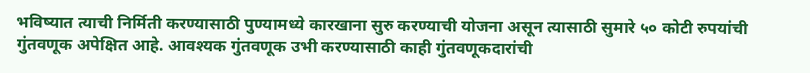भविष्यात त्याची निर्मिती करण्यासाठी पुण्यामध्ये कारखाना सुरु करण्याची योजना असून त्यासाठी सुमारे ५० कोटी रुपयांची गुंतवणूक अपेक्षित आहे. आवश्यक गुंतवणूक उभी करण्यासाठी काही गुंतवणूकदारांची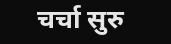चर्चा सुरु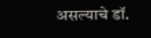असल्याचे डॉ.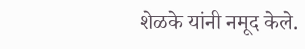शेळके यांनी नमूद केले.